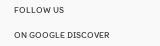FOLLOW US

ON GOOGLE DISCOVER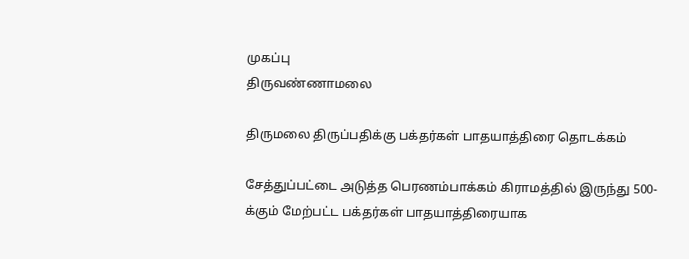முகப்பு
திருவண்ணாமலை

திருமலை திருப்பதிக்கு பக்தர்கள் பாதயாத்திரை தொடக்கம்

சேத்துப்பட்டை அடுத்த பெரணம்பாக்கம் கிராமத்தில் இருந்து 500-க்கும் மேற்பட்ட பக்தர்கள் பாதயாத்திரையாக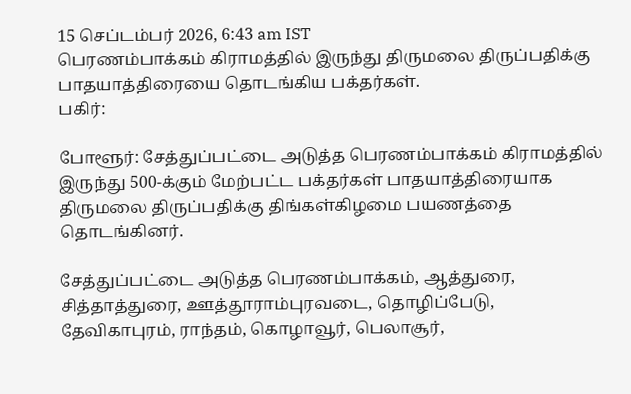15 செப்டம்பர் 2026, 6:43 am IST
பெரணம்பாக்கம் கிராமத்தில் இருந்து திருமலை திருப்பதிக்கு பாதயாத்திரையை தொடங்கிய பக்தர்கள்.
பகிர்:

போளூர்: சேத்துப்பட்டை அடுத்த பெரணம்பாக்கம் கிராமத்தில் இருந்து 500-க்கும் மேற்பட்ட பக்தர்கள் பாதயாத்திரையாக திருமலை திருப்பதிக்கு திங்கள்கிழமை பயணத்தை தொடங்கினர்.

சேத்துப்பட்டை அடுத்த பெரணம்பாக்கம், ஆத்துரை, சித்தாத்துரை, ஊத்தூராம்புரவடை, தொழிப்பேடு, தேவிகாபுரம், ராந்தம், கொழாவூர், பெலாசூர்,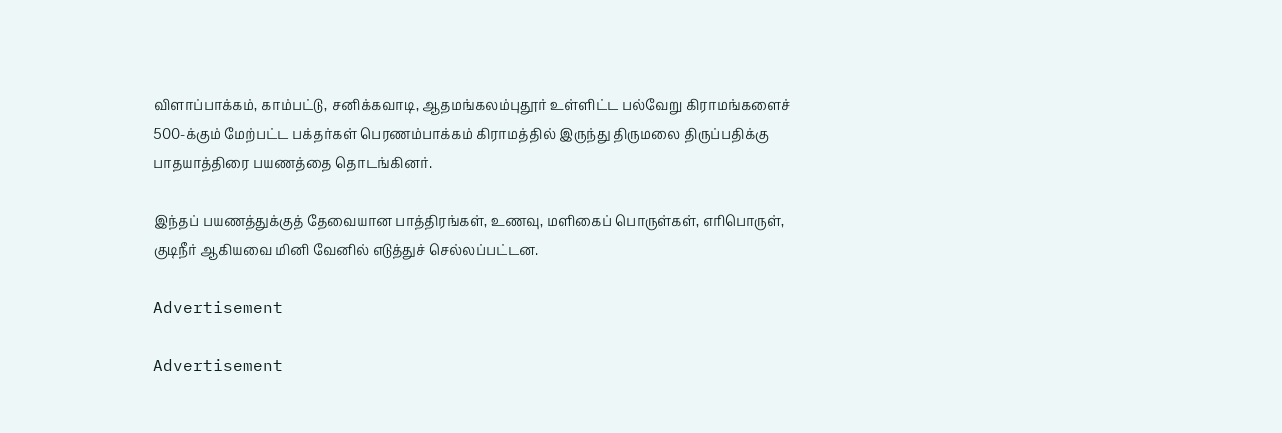விளாப்பாக்கம், காம்பட்டு, சனிக்கவாடி, ஆதமங்கலம்புதூர் உள்ளிட்ட பல்வேறு கிராமங்களைச் 500-க்கும் மேற்பட்ட பக்தர்கள் பெரணம்பாக்கம் கிராமத்தில் இருந்து திருமலை திருப்பதிக்கு பாதயாத்திரை பயணத்தை தொடங்கினர்.

இந்தப் பயணத்துக்குத் தேவையான பாத்திரங்கள், உணவு, மளிகைப் பொருள்கள், எரிபொருள், குடிநீர் ஆகியவை மினி வேனில் எடுத்துச் செல்லப்பட்டன.

Advertisement

Advertisement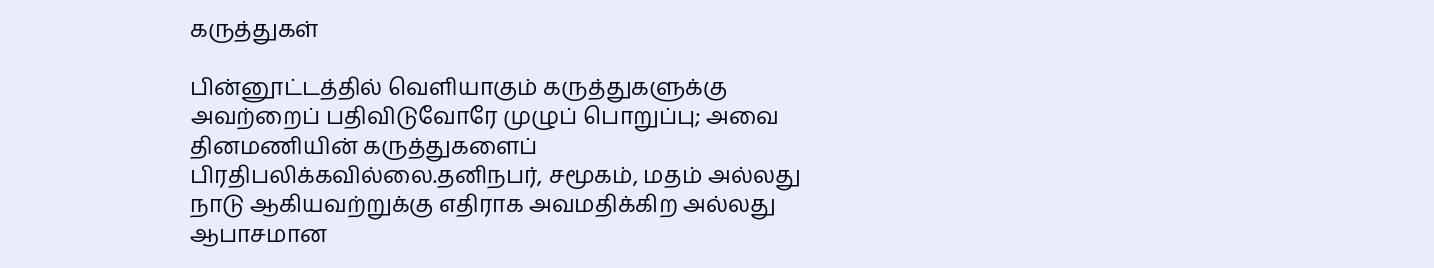கருத்துகள்

பின்னூட்டத்தில் வெளியாகும் கருத்துகளுக்கு அவற்றைப் பதிவிடுவோரே முழுப் பொறுப்பு; அவை தினமணியின் கருத்துகளைப் பிரதிபலிக்கவில்லை.தனிநபர், சமூகம், மதம் அல்லது நாடு ஆகியவற்றுக்கு எதிராக அவமதிக்கிற அல்லது ஆபாசமான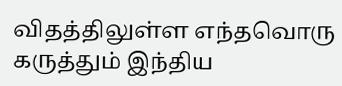விதத்திலுள்ள எந்தவொரு கருத்தும் இந்திய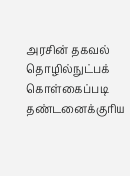அரசின் தகவல் தொழில்நுட்பக் கொள்கைப்படி தண்டனைக்குரிய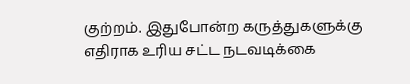குற்றம். இதுபோன்ற கருத்துகளுக்கு எதிராக உரிய சட்ட நடவடிக்கை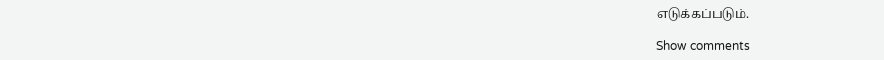எடுக்கப்படும்.

Show comments